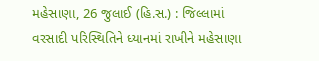મહેસાણા, 26 જુલાઈ (હિ.સ.) : જિલ્લામાં વરસાદી પરિસ્થિતિને ધ્યાનમાં રાખીને મહેસાણા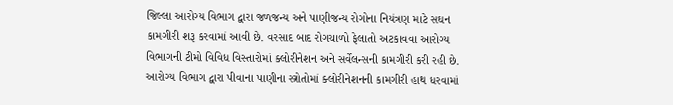જિલ્લા આરોગ્ય વિભાગ દ્વારા જળજન્ય અને પાણીજન્ય રોગોના નિયંત્રણ માટે સઘન કામગીરી શરૂ કરવામાં આવી છે. વરસાદ બાદ રોગચાળો ફેલાતો અટકાવવા આરોગ્ય વિભાગની ટીમો વિવિધ વિસ્તારોમાં ક્લોરીનેશન અને સર્વેલન્સની કામગીરી કરી રહી છે.
આરોગ્ય વિભાગ દ્વારા પીવાના પાણીના સ્ત્રોતોમાં ક્લોરીનેશનની કામગીરી હાથ ધરવામાં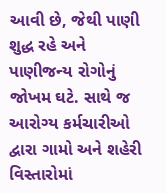આવી છે, જેથી પાણી શુદ્ધ રહે અને પાણીજન્ય રોગોનું જોખમ ઘટે. સાથે જ આરોગ્ય કર્મચારીઓ દ્વારા ગામો અને શહેરી વિસ્તારોમાં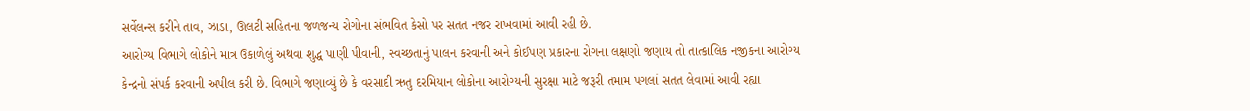સર્વેલન્સ કરીને તાવ, ઝાડા, ઊલટી સહિતના જળજન્ય રોગોના સંભવિત કેસો પર સતત નજર રાખવામાં આવી રહી છે.
આરોગ્ય વિભાગે લોકોને માત્ર ઉકાળેલું અથવા શુદ્ધ પાણી પીવાની, સ્વચ્છતાનું પાલન કરવાની અને કોઈપણ પ્રકારના રોગના લક્ષણો જણાય તો તાત્કાલિક નજીકના આરોગ્ય કેન્દ્રનો સંપર્ક કરવાની અપીલ કરી છે. વિભાગે જણાવ્યું છે કે વરસાદી ઋતુ દરમિયાન લોકોના આરોગ્યની સુરક્ષા માટે જરૂરી તમામ પગલાં સતત લેવામાં આવી રહ્યા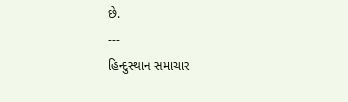છે.
---
હિન્દુસ્થાન સમાચાર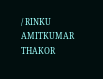/ RINKU AMITKUMAR THAKOR